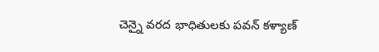చెన్నై వరద భాధితులకు పవన్ కళ్యాణ్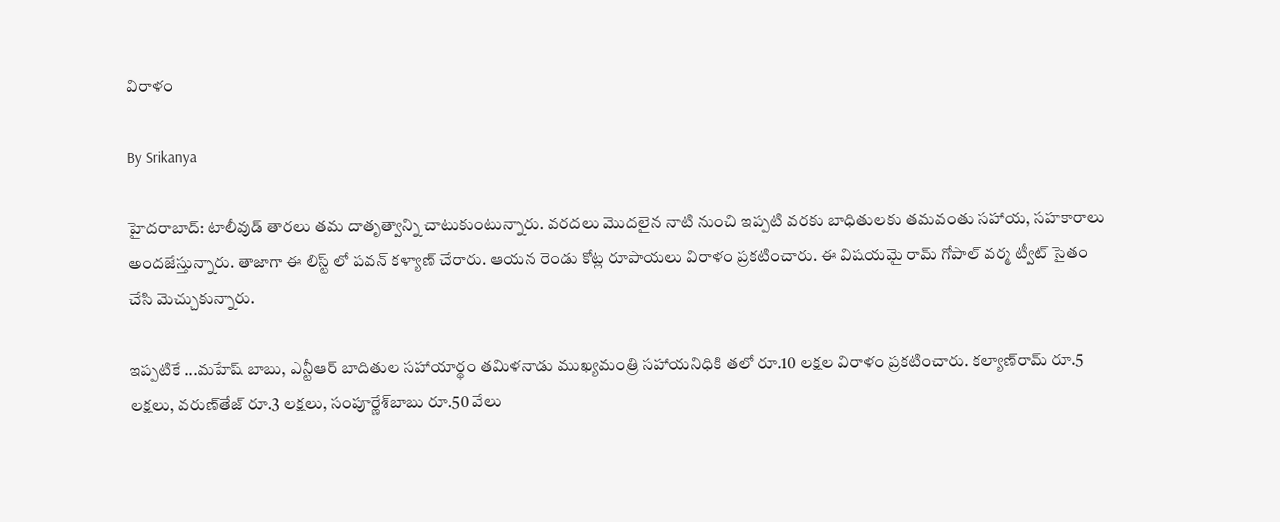విరాళం

By Srikanya

హైదరాబాద్: టాలీవుడ్‌ తారలు తమ దాతృత్వాన్ని చాటుకుంటున్నారు. వరదలు మొదలైన నాటి నుంచి ఇప్పటి వరకు బాధితులకు తమవంతు సహాయ, సహకారాలు అందజేస్తున్నారు. తాజాగా ఈ లిస్ట్ లో పవన్ కళ్యాణ్ చేరారు. ఆయన రెండు కోట్ల రూపాయలు విరాళం ప్రకటించారు. ఈ విషయమై రామ్ గోపాల్ వర్మ ట్వీట్ సైతం చేసి మెచ్చుకున్నారు.

ఇప్పటికే ...మహేష్ బాబు, ఎన్టీఆర్‌ బాదితుల సహాయార్థం తమిళనాడు ముఖ్యమంత్రి సహాయనిధికి తలో రూ.10 లక్షల విరాళం ప్రకటించారు. కల్యాణ్‌రామ్‌ రూ.5 లక్షలు, వరుణ్‌తేజ్‌ రూ.3 లక్షలు, సంపూర్ణేశ్‌బాబు రూ.50 వేలు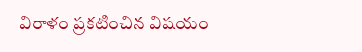విరాళం ప్రకటించిన విషయం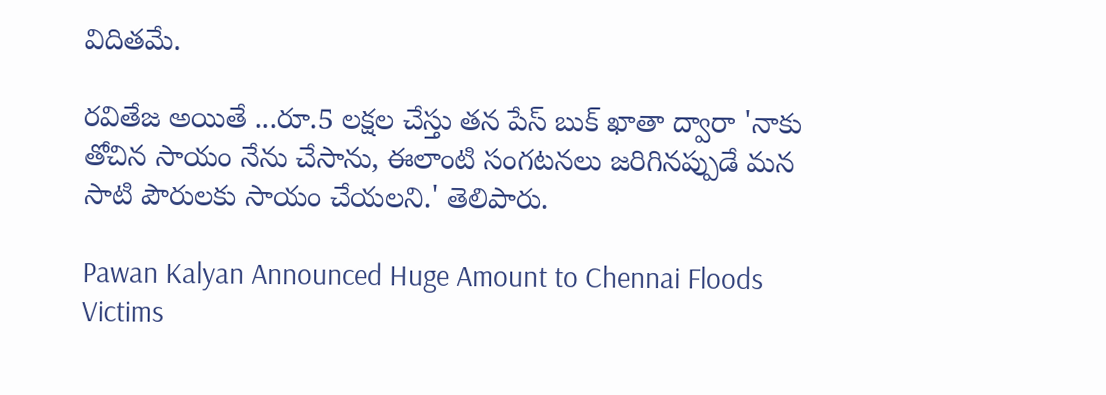విదితమే.

రవితేజ అయితే ...రూ.5 లక్షల చేస్తు తన పేస్ బుక్ ఖాతా ద్వారా 'నాకు తోచిన సాయం నేను చేసాను, ఈలాంటి సంగటనలు జరిగినప్పుడే మన సాటి పౌరులకు సాయం చేయలని.' తెలిపారు.

Pawan Kalyan Announced Huge Amount to Chennai Floods Victims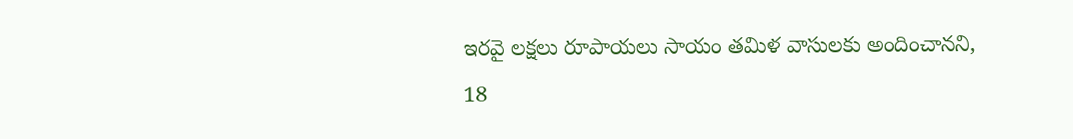ఇరవై లక్షలు రూపాయలు సాయం తమిళ వాసులకు అందించానని, 18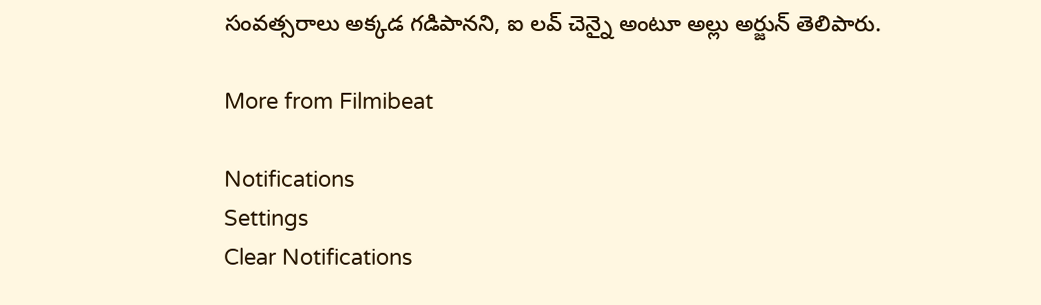సంవత్సరాలు అక్కడ గడిపానని, ఐ లవ్ చెన్నై అంటూ అల్లు అర్జున్ తెలిపారు.

More from Filmibeat

Notifications
Settings
Clear Notifications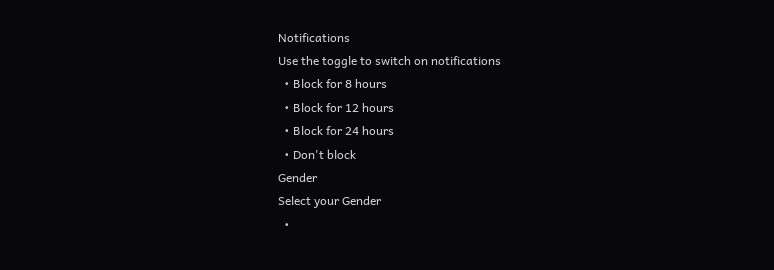Notifications
Use the toggle to switch on notifications
  • Block for 8 hours
  • Block for 12 hours
  • Block for 24 hours
  • Don't block
Gender
Select your Gender
  •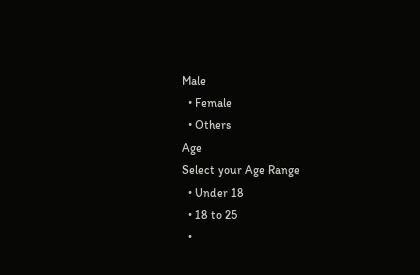Male
  • Female
  • Others
Age
Select your Age Range
  • Under 18
  • 18 to 25
  •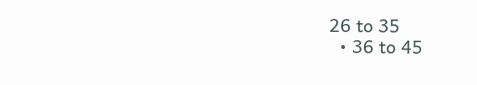26 to 35
  • 36 to 45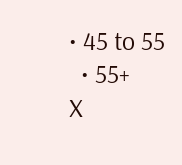• 45 to 55
  • 55+
X